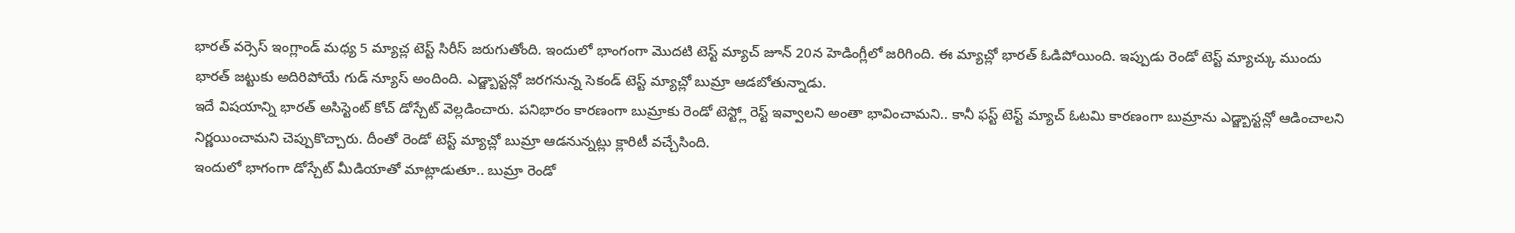భారత్ వర్సెస్ ఇంగ్లాండ్ మధ్య 5 మ్యాచ్ల టెస్ట్ సిరీస్ జరుగుతోంది. ఇందులో భాంగంగా మొదటి టెస్ట్ మ్యాచ్ జూన్ 20న హెడింగ్లీలో జరిగింది. ఈ మ్యాచ్లో భారత్ ఓడిపోయింది. ఇప్పుడు రెండో టెస్ట్ మ్యాచ్కు ముందు భారత్ జట్టుకు అదిరిపోయే గుడ్ న్యూస్ అందింది. ఎడ్జ్బాస్టన్లో జరగనున్న సెకండ్ టెస్ట్ మ్యాచ్లో బుమ్రా ఆడబోతున్నాడు.
ఇదే విషయాన్ని భారత్ అసిస్టెంట్ కోచ్ డోస్చేట్ వెల్లడించారు. పనిభారం కారణంగా బుమ్రాకు రెండో టెస్ట్లో రెస్ట్ ఇవ్వాలని అంతా భావించామని.. కానీ ఫస్ట్ టెస్ట్ మ్యాచ్ ఓటమి కారణంగా బుమ్రాను ఎడ్జ్బాస్టన్లో ఆడించాలని నిర్ణయించామని చెప్పుకొచ్చారు. దీంతో రెండో టెస్ట్ మ్యాచ్లో బుమ్రా ఆడనున్నట్లు క్లారిటీ వచ్చేసింది.
ఇందులో భాగంగా డోస్చేట్ మీడియాతో మాట్లాడుతూ.. బుమ్రా రెండో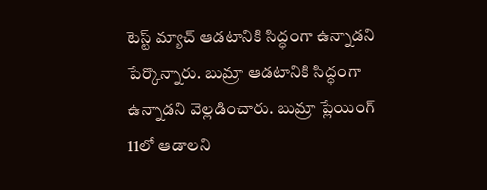టెస్ట్ మ్యాచ్ ఆడటానికి సిద్ధంగా ఉన్నాడని పేర్కొన్నారు. బుమ్రా ఆడటానికి సిద్ధంగా ఉన్నాడని వెల్లడించారు. బుమ్రా ప్లేయింగ్ 11లో ఆడాలని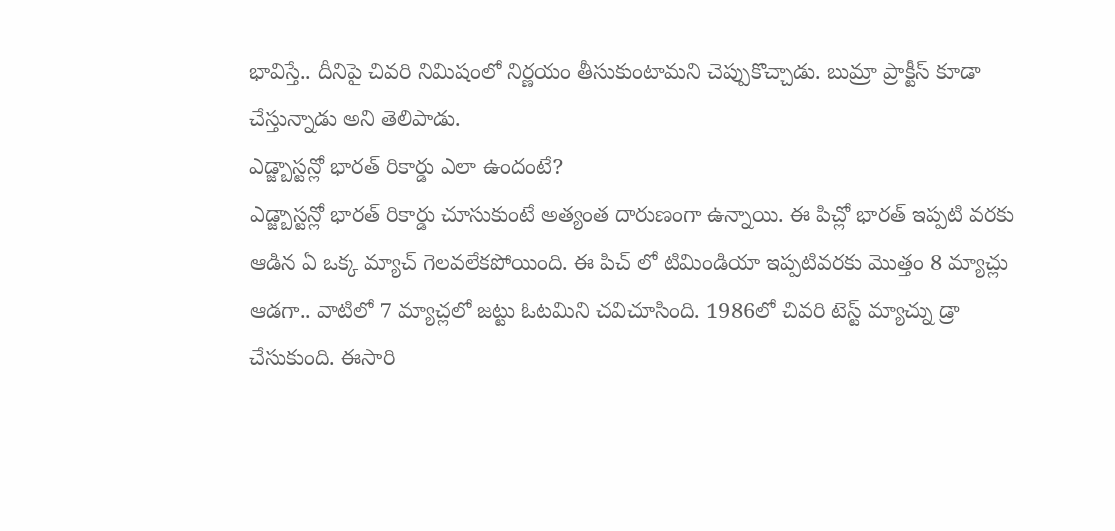భావిస్తే.. దీనిపై చివరి నిమిషంలో నిర్ణయం తీసుకుంటామని చెప్పుకొచ్చాడు. బుమ్రా ప్రాక్టీస్ కూడా చేస్తున్నాడు అని తెలిపాడు.
ఎడ్జ్బాస్టన్లో భారత్ రికార్డు ఎలా ఉందంటే?
ఎడ్జ్బాస్టన్లో భారత్ రికార్డు చూసుకుంటే అత్యంత దారుణంగా ఉన్నాయి. ఈ పిచ్లో భారత్ ఇప్పటి వరకు ఆడిన ఏ ఒక్క మ్యాచ్ గెలవలేకపోయింది. ఈ పిచ్ లో టిమిండియా ఇప్పటివరకు మొత్తం 8 మ్యాచ్లు ఆడగా.. వాటిలో 7 మ్యాచ్లలో జట్టు ఓటమిని చవిచూసింది. 1986లో చివరి టెస్ట్ మ్యాచ్ను డ్రా చేసుకుంది. ఈసారి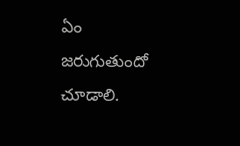ఏం జరుగుతుందో చూడాలి.